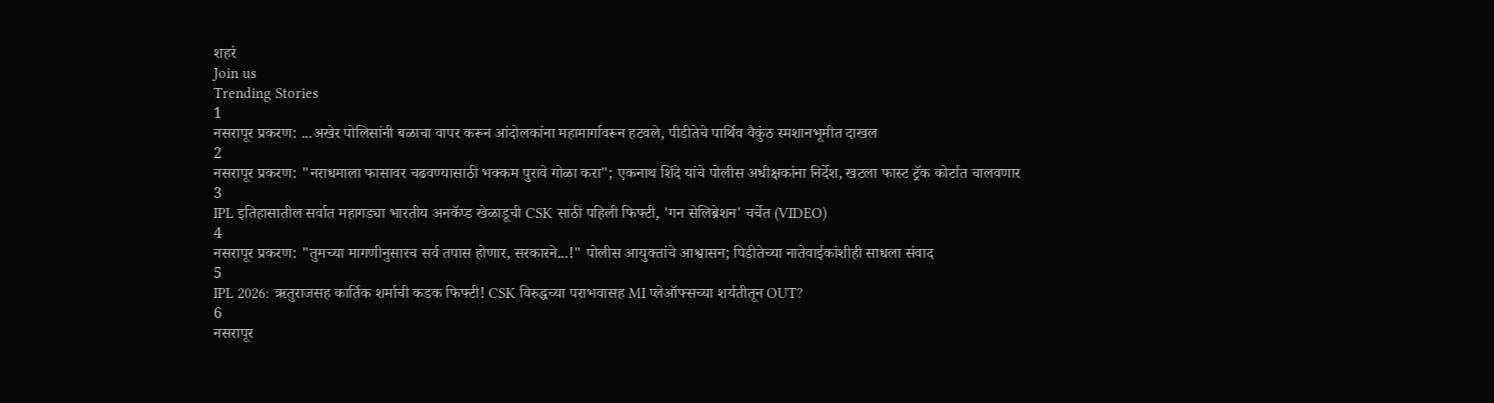शहरं
Join us
Trending Stories
1
नसरापूर प्रकरण: ...अखेर पोलिसांनी बळाचा वापर करून आंदोलकांना महामार्गावरून हटवले, पीडीतेचे पार्थिव वैकुंठ स्मशानभूमीत दाखल
2
नसरापूर प्रकरण: "नराधमाला फासावर चढवण्यासाठी भक्कम पुरावे गोळा करा"; एकनाथ शिंदे यांचे पोलीस अधीक्षकांना निर्देश, खटला फास्ट ट्रॅक कोर्टात चालवणार
3
IPL इतिहासातील सर्वात महागड्या भारतीय अनकॅप्ड खेळाडूची CSK साठी पहिली फिफ्टी, 'गन सेलिब्रेशन' चर्चेत (VIDEO)
4
नसरापूर प्रकरण: "तुमच्या मागणीनुसारच सर्व तपास होणार, सरकारने...!" पोलीस आयुक्तांचे आश्वासन; पिडीतेच्या नातेवाईकांशीही साधला संवाद
5
IPL 2026: ऋतुराजसह कार्तिक शर्माची कडक फिफ्टी! CSK विरुद्धच्या पराभवासह MI प्लेऑफ्सच्या शर्यतीतून OUT?
6
नसरापूर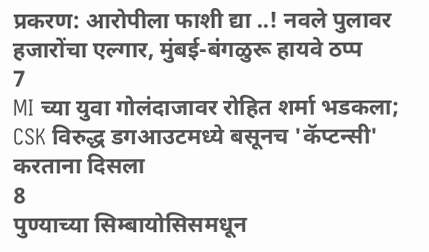प्रकरण: आरोपीला फाशी द्या ..! नवले पुलावर हजारोंचा एल्गार, मुंबई-बंगळुरू हायवे ठप्प
7
MI च्या युवा गोलंदाजावर रोहित शर्मा भडकला; CSK विरुद्ध डगआउटमध्ये बसूनच 'कॅप्टन्सी' करताना दिसला
8
पुण्याच्या सिम्बायोसिसमधून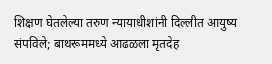शिक्षण घेतलेल्या तरुण न्यायाधीशांनी दिल्लीत आयुष्य संपविले; बाथरूममध्ये आढळला मृतदेह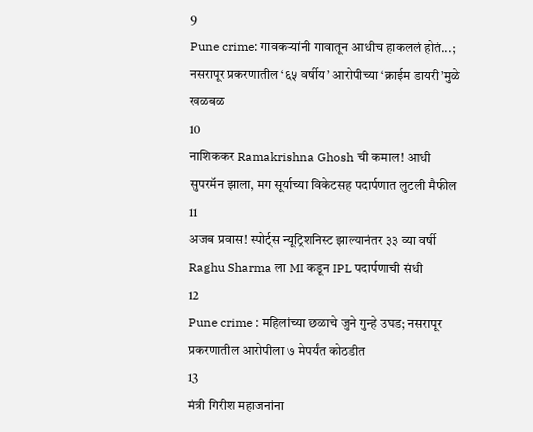9
Pune crime: गावकऱ्यांनी गावातून आधीच हाकललं होतं...; नसरापूर प्रकरणातील ‘६५ वर्षीय’ आरोपीच्या ‘क्राईम डायरी’मुळे खळबळ
10
नाशिककर Ramakrishna Ghosh ची कमाल! आधी सुपरमॅन झाला, मग सूर्याच्या विकेटसह पदार्पणात लुटली मैफील
11
अजब प्रवास! स्पोर्ट्स न्यूट्रिशनिस्ट झाल्यानंतर ३३ व्या वर्षी Raghu Sharma ला MI कडून IPL पदार्पणाची संधी
12
Pune crime : महिलांच्या छळाचे जुने गुन्हे उघड; नसरापूर प्रकरणातील आरोपीला ७ मेपर्यंत कोठडीत
13
मंत्री गिरीश महाजनांना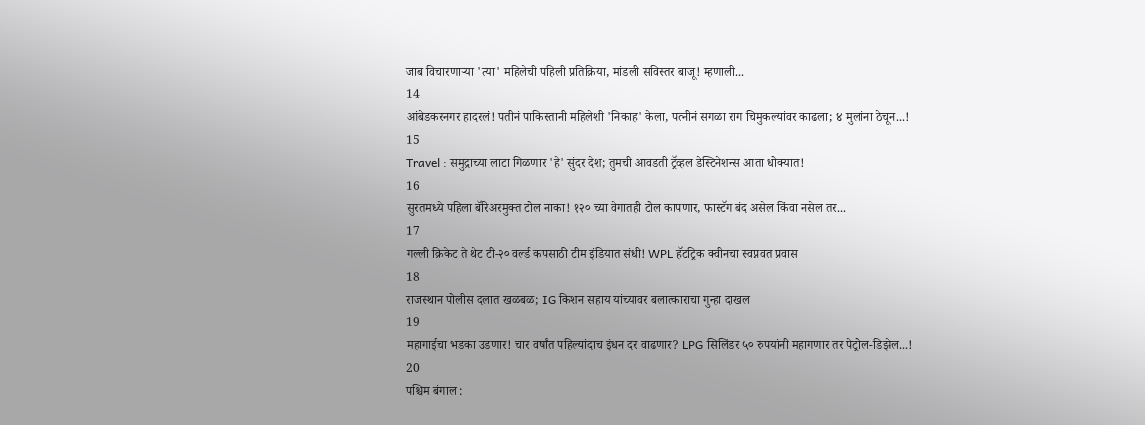जाब विचारणाऱ्या 'त्या' महिलेची पहिली प्रतिक्रिया, मांडली सविस्तर बाजू! म्हणाली...
14
आंबेडकरनगर हादरलं! पतीनं पाकिस्तानी महिलेशी 'निकाह' केला, पत्नीनं सगळा राग चिमुकल्यांवर काढला; ४ मुलांना ठेचून...!
15
Travel : समुद्राच्या लाटा गिळणार 'हे' सुंदर देश; तुमची आवडती ट्रॅव्हल डेस्टिनेशन्स आता धोक्यात!
16
सुरतमध्ये पहिला बॅरिअरमुक्त टोल नाका! १२० च्या वेगातही टोल कापणार, फास्टॅग बंद असेल किंवा नसेल तर...
17
गल्ली क्रिकेट ते थेट टी-२० वर्ल्ड कपसाठी टीम इंडियात संधी! WPL हॅटट्रिक क्वीनचा स्वप्नवत प्रवास
18
राजस्थान पोलीस दलात खळबळ; IG किशन सहाय यांच्यावर बलात्काराचा गुन्हा दाखल
19
महागाईचा भडका उडणार! चार वर्षांत पहिल्यांदाच इंधन दर वाढणार? LPG सिलिंडर ५० रुपयांनी महागणार तर पेट्रोल-डिझेल...!
20
पश्चिम बंगाल :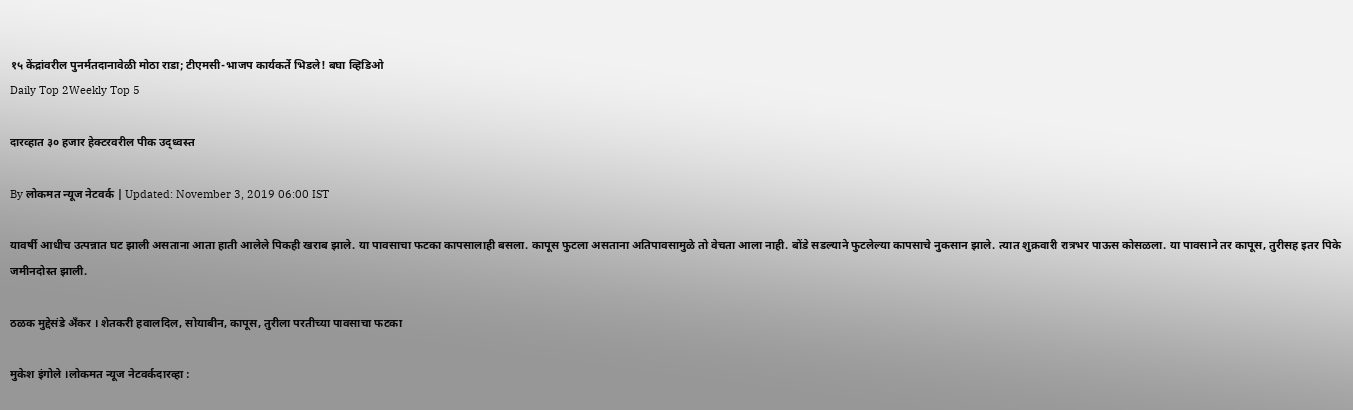१५ केंद्रांवरील पुनर्मतदानावेळी मोठा राडा; टीएमसी-भाजप कार्यकर्ते भिडले! बघा व्हिडिओ
Daily Top 2Weekly Top 5

दारव्हात ३० हजार हेक्टरवरील पीक उद्ध्वस्त

By लोकमत न्यूज नेटवर्क | Updated: November 3, 2019 06:00 IST

यावर्षी आधीच उत्पन्नात घट झाली असताना आता हाती आलेले पिकही खराब झाले. या पावसाचा फटका कापसालाही बसला. कापूस फुटला असताना अतिपावसामुळे तो वेचता आला नाही. बोंडे सडल्याने फुटलेल्या कापसाचे नुकसान झाले. त्यात शुक्रवारी रात्रभर पाऊस कोसळला. या पावसाने तर कापूस, तुरीसह इतर पिके जमीनदोस्त झाली.

ठळक मुद्देसंडे अँकर । शेतकरी हवालदिल, सोयाबीन, कापूस, तुरीला परतीच्या पावसाचा फटका

मुकेश इंगोले ।लोकमत न्यूज नेटवर्कदारव्हा :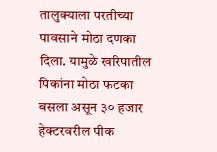तालुक्याला परतीच्या पावसाने मोठा दणका दिला. यामुळे खरिपातील पिकांना मोठा फटका बसला असून ३० हजार हेक्टरवरील पीक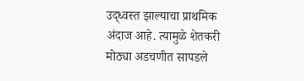उद्ध्वस्त झाल्याचा प्राथमिक अंदाज आहे. त्यामुळे शेतकरी मोठ्या अडचणीत सापडले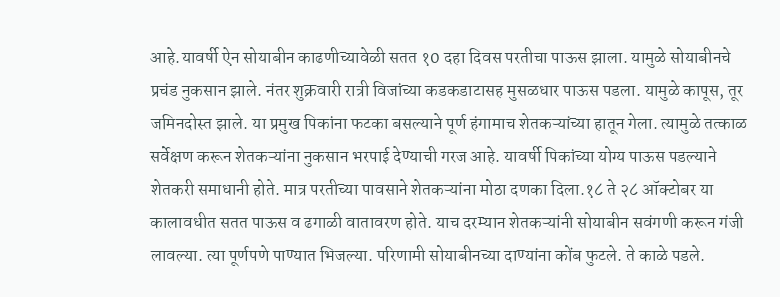आहे.यावर्षी ऐन सोयाबीन काढणीच्यावेळी सतत १0 दहा दिवस परतीचा पाऊस झाला. यामुळे सोयाबीनचे प्रचंड नुकसान झाले. नंतर शुक्रवारी रात्री विजांच्या कडकडाटासह मुसळधार पाऊस पडला. यामुळे कापूस, तूर जमिनदोस्त झाले. या प्रमुख पिकांना फटका बसल्याने पूर्ण हंगामाच शेतकऱ्यांच्या हातून गेला. त्यामुळे तत्काळ सर्वेक्षण करून शेतकऱ्यांना नुकसान भरपाई देण्याची गरज आहे. यावर्षी पिकांच्या योग्य पाऊस पडल्याने शेतकरी समाधानी होते. मात्र परतीच्या पावसाने शेतकऱ्यांना मोठा दणका दिला.१८ ते २८ ऑक्टोबर या कालावधीत सतत पाऊस व ढगाळी वातावरण होते. याच दरम्यान शेतकऱ्यांनी सोयाबीन सवंगणी करून गंजी लावल्या. त्या पूर्णपणे पाण्यात भिजल्या. परिणामी सोयाबीनच्या दाण्यांना कोंब फुटले. ते काळे पडले.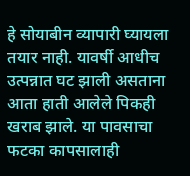हे सोयाबीन व्यापारी घ्यायला तयार नाही. यावर्षी आधीच उत्पन्नात घट झाली असताना आता हाती आलेले पिकही खराब झाले. या पावसाचा फटका कापसालाही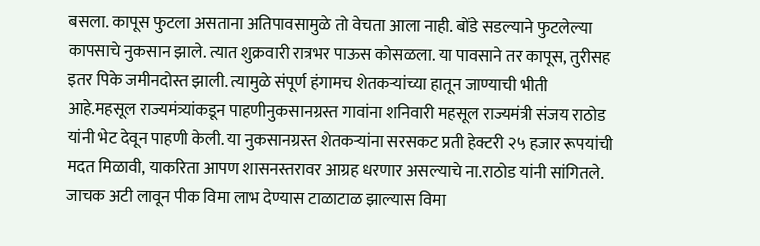बसला. कापूस फुटला असताना अतिपावसामुळे तो वेचता आला नाही. बोंडे सडल्याने फुटलेल्या कापसाचे नुकसान झाले. त्यात शुक्रवारी रात्रभर पाऊस कोसळला. या पावसाने तर कापूस, तुरीसह इतर पिके जमीनदोस्त झाली. त्यामुळे संपूर्ण हंगामच शेतकऱ्यांच्या हातून जाण्याची भीती आहे.महसूल राज्यमंत्र्यांकडून पाहणीनुकसानग्रस्त गावांना शनिवारी महसूल राज्यमंत्री संजय राठोड यांनी भेट देवून पाहणी केली. या नुकसानग्रस्त शेतकऱ्यांना सरसकट प्रती हेक्टरी २५ हजार रूपयांची मदत मिळावी, याकरिता आपण शासनस्तरावर आग्रह धरणार असल्याचे ना.राठोड यांनी सांगितले. जाचक अटी लावून पीक विमा लाभ देण्यास टाळाटाळ झाल्यास विमा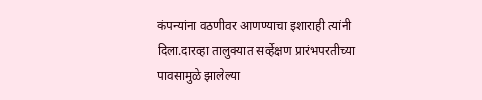कंपन्यांना वठणीवर आणण्याचा इशाराही त्यांनी दिला.दारव्हा तालुक्यात सर्व्हेक्षण प्रारंभपरतीच्या पावसामुळे झालेल्या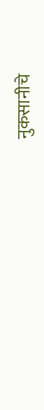नुकसानीचे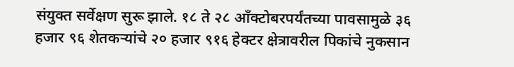संयुक्त सर्वेक्षण सुरू झाले. १८ ते २८ आँक्टोबरपर्यंतच्या पावसामुळे ३६ हजार ९६ शेतकऱ्यांचे २० हजार ९१६ हेक्टर क्षेत्रावरील पिकांचे नुकसान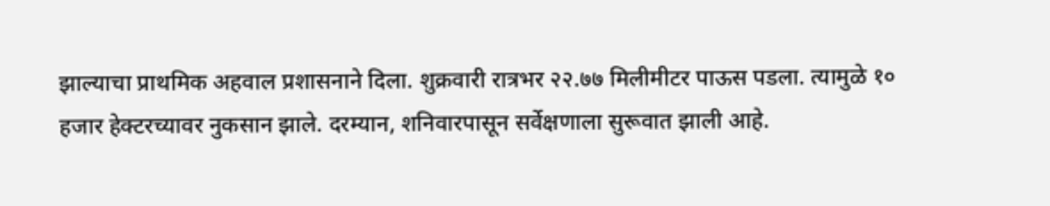झाल्याचा प्राथमिक अहवाल प्रशासनाने दिला. शुक्रवारी रात्रभर २२.७७ मिलीमीटर पाऊस पडला. त्यामुळे १० हजार हेक्टरच्यावर नुकसान झाले. दरम्यान, शनिवारपासून सर्वेक्षणाला सुरूवात झाली आहे.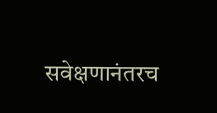सवेक्षणानंतरच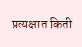प्रत्यक्षात किती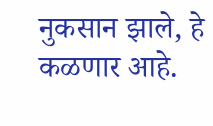नुकसान झाले, हे कळणार आहे.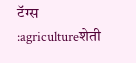टॅग्स :agricultureशेती